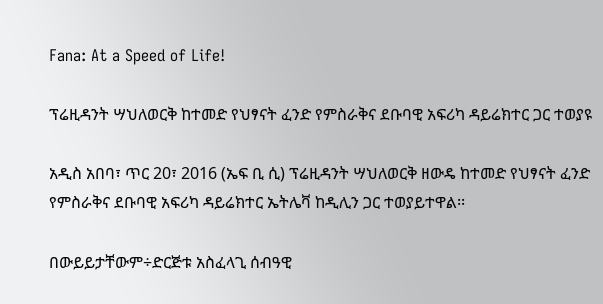Fana: At a Speed of Life!

ፕሬዚዳንት ሣህለወርቅ ከተመድ የህፃናት ፈንድ የምስራቅና ደቡባዊ አፍሪካ ዳይሬክተር ጋር ተወያዩ

አዲስ አበባ፣ ጥር 20፣ 2016 (ኤፍ ቢ ሲ) ፕሬዚዳንት ሣህለወርቅ ዘውዴ ከተመድ የህፃናት ፈንድ የምስራቅና ደቡባዊ አፍሪካ ዳይሬክተር ኤትሌቫ ከዲሊን ጋር ተወያይተዋል፡፡

በውይይታቸውም÷ድርጅቱ አስፈላጊ ሰብዓዊ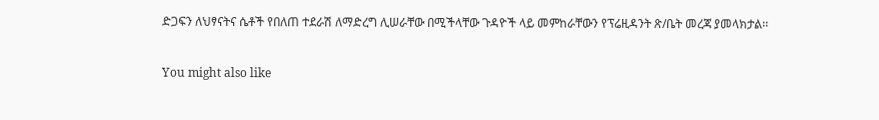ድጋፍን ለህፃናትና ሴቶች የበለጠ ተደራሽ ለማድረግ ሊሠራቸው በሚችላቸው ጉዳዮች ላይ መምከራቸውን የፕሬዚዳንት ጽ/ቤት መረጃ ያመላክታል፡፡

You might also like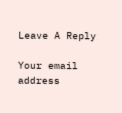Leave A Reply

Your email address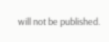will not be published.